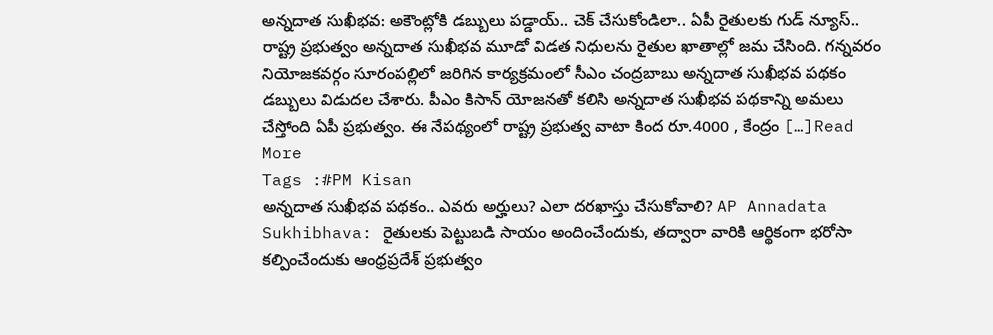అన్నదాత సుఖీభవ: అకౌంట్లోకి డబ్బులు పడ్డాయ్.. చెక్ చేసుకోండిలా.. ఏపీ రైతులకు గుడ్ న్యూస్.. రాష్ట్ర ప్రభుత్వం అన్నదాత సుఖీభవ మూడో విడత నిధులను రైతుల ఖాతాల్లో జమ చేసింది. గన్నవరం నియోజకవర్గం సూరంపల్లిలో జరిగిన కార్యక్రమంలో సీఎం చంద్రబాబు అన్నదాత సుఖీభవ పథకం డబ్బులు విడుదల చేశారు. పీఎం కిసాన్ యోజనతో కలిసి అన్నదాత సుఖీభవ పథకాన్ని అమలు చేస్తోంది ఏపీ ప్రభుత్వం. ఈ నేపథ్యంలో రాష్ట్ర ప్రభుత్వ వాటా కింద రూ.4000 , కేంద్రం […]Read More
Tags :#PM Kisan
అన్నదాత సుఖీభవ పథకం.. ఎవరు అర్హులు? ఎలా దరఖాస్తు చేసుకోవాలి? AP Annadata Sukhibhava: రైతులకు పెట్టుబడి సాయం అందించేందుకు, తద్వారా వారికి ఆర్థికంగా భరోసా కల్పించేందుకు ఆంధ్రప్రదేశ్ ప్రభుత్వం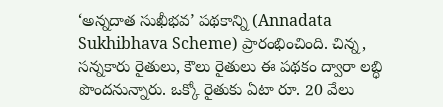‘అన్నదాత సుఖీభవ’ పథకాన్ని (Annadata Sukhibhava Scheme) ప్రారంభించింది. చిన్న, సన్నకారు రైతులు, కౌలు రైతులు ఈ పథకం ద్వారా లబ్ధి పొందనున్నారు. ఒక్కో రైతుకు ఏటా రూ. 20 వేలు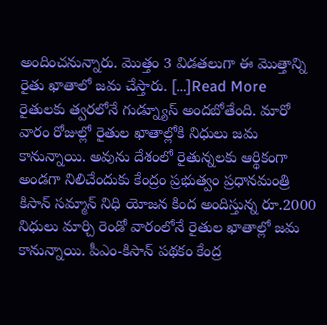అందించనున్నారు. మొత్తం 3 విడతలుగా ఈ మొత్తాన్ని రైతు ఖాతాలో జమ చేస్తారు. […]Read More
రైతులకు త్వరలోనే గుడ్న్యూస్ అందబోతేంది. మారో వారం రోజుల్లో రైతుల ఖాతాల్లోకి నిధులు జమ కానున్నాయి. అవును దేశంలో రైతున్నలకు ఆర్థికంగా అండగా నిలిచేందుకు కేంద్రం ప్రభుత్వం ప్రధానమంత్రి కిసాన్ సమ్మాన్ నిధి యోజన కింద అందిస్తున్న రూ.2000 నిధులు మార్చి రెండో వారంలోనే రైతుల ఖాతాల్లో జమ కానున్నాయి. పీఎం-కిసాన్ పథకం కేంద్ర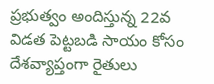ప్రభుత్వం అందిస్తున్న 22వ విడత పెట్టబడి సాయం కోసం దేశవ్యాప్తంగా రైతులు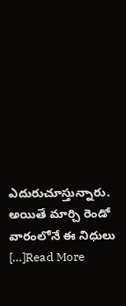ఎదురుచూస్తున్నారు. అయితే మార్చి రెండో వారంలోనే ఈ నిధులు […]Read More